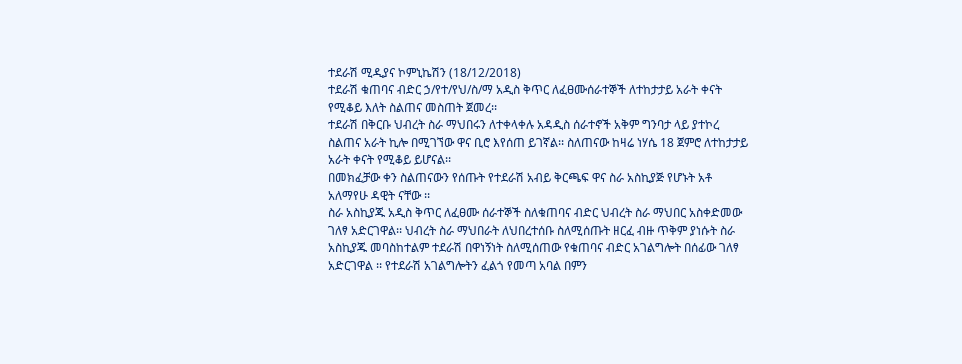ተደራሽ ሚዲያና ኮምኒኬሽን (18/12/2018)
ተደራሽ ቁጠባና ብድር ኃ/የተ/የህ/ስ/ማ አዲስ ቅጥር ለፈፀሙሰራተኞች ለተከታታይ አራት ቀናት የሚቆይ እለት ስልጠና መስጠት ጀመረ፡፡
ተደራሽ በቅርቡ ህብረት ስራ ማህበሩን ለተቀላቀሉ አዳዲስ ሰራተኖች አቅም ግንባታ ላይ ያተኮረ ስልጠና አራት ኪሎ በሚገኘው ዋና ቢሮ እየሰጠ ይገኛል፡፡ ስለጠናው ከዛሬ ነሃሴ 18 ጀምሮ ለተከታታይ አራት ቀናት የሚቆይ ይሆናል፡፡
በመክፈቻው ቀን ስልጠናውን የሰጡት የተደራሽ አብይ ቅርጫፍ ዋና ስራ አስኪያጅ የሆኑት አቶ አለማየሁ ዳዊት ናቸው ፡፡
ስራ አስኪያጁ አዲስ ቅጥር ለፈፀሙ ሰራተኞች ስለቁጠባና ብድር ህብረት ስራ ማህበር አስቀድመው ገለፃ አድርገዋል፡፡ ህብረት ስራ ማህበራት ለህበረተሰቡ ስለሚሰጡት ዘርፈ ብዙ ጥቅም ያነሱት ስራ አስኪያጁ መባስከተልም ተደራሽ በዋነኝነት ስለሚሰጠው የቁጠባና ብድር አገልግሎት በሰፊው ገለፃ አድርገዋል ፡፡ የተደራሽ አገልግሎትን ፈልጎ የመጣ አባል በምን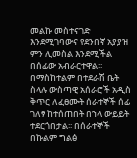መልኩ መስተናገድ እንደሚገባውና የደንበኛ አያያዝ ምን ሊመስል እንደሚችል በሰፊው አብራርተዋል፡፡
በማስከተልም በተደራሽ ቤት ስላሉ ውስጣዊ አሰራሮች አዲስ ቅጥር ለፈፀሙት ሰራተኞች ሰፊ ገለፃ ከተሰጠበት በኀላ ውይይት ተደርጎበታል፡፡ በሰራተኞች በኩልም ግልፅ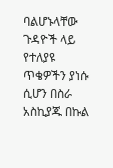ባልሆኑላቸው ጉዳዮች ላይ የተለያዩ ጥቄዎችን ያነሱ ሲሆን በስራ አስኪያጁ በኩል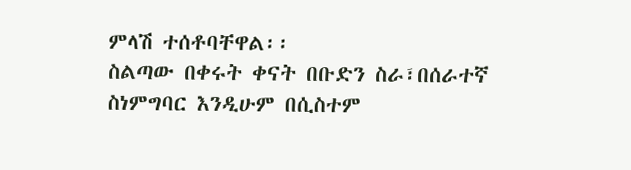ምላሽ ተሰቶባቸዋል፡፡
ስልጣው በቀሩት ቀናት በቡድን ስራ፣በሰራተኛ ስነምግባር እንዲሁም በሲስተም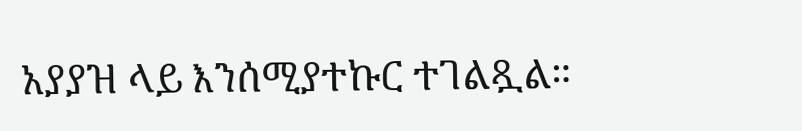አያያዝ ላይ እንሰሚያተኩር ተገልጿል።